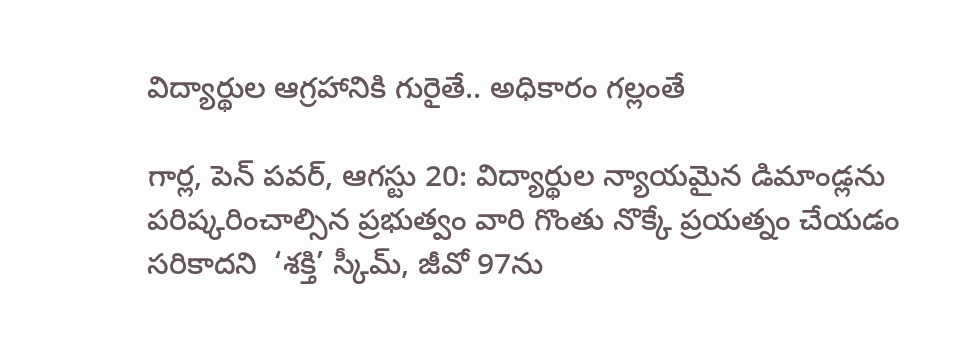విద్యార్థుల ఆగ్రహానికి గురైతే.. అధికారం గల్లంతే

గార్ల, పెన్ పవర్, ఆగస్టు 20: విద్యార్థుల న్యాయమైన డిమాండ్లను పరిష్కరించాల్సిన ప్రభుత్వం వారి గొంతు నొక్కే ప్రయత్నం చేయడం సరికాదని  ‘శక్తి’ స్కీమ్, జీవో 97ను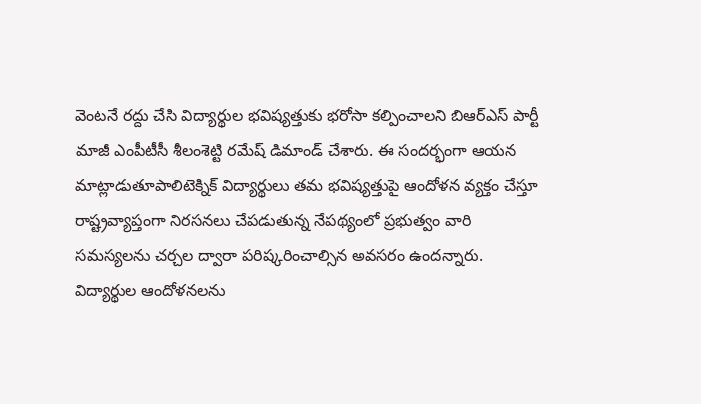వెంటనే రద్దు చేసి విద్యార్థుల భవిష్యత్తుకు భరోసా కల్పించాలని బిఆర్ఎస్ పార్టీ మాజీ ఎంపీటీసీ శీలంశెట్టి రమేష్ డిమాండ్ చేశారు. ఈ సందర్భంగా ఆయన మాట్లాడుతూపాలిటెక్నిక్ విద్యార్థులు తమ భవిష్యత్తుపై ఆందోళన వ్యక్తం చేస్తూ రాష్ట్రవ్యాప్తంగా నిరసనలు చేపడుతున్న నేపథ్యంలో ప్రభుత్వం వారి సమస్యలను చర్చల ద్వారా పరిష్కరించాల్సిన అవసరం ఉందన్నారు. విద్యార్థుల ఆందోళనలను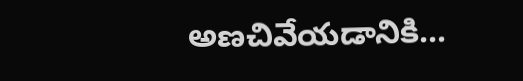అణచివేయడానికి...